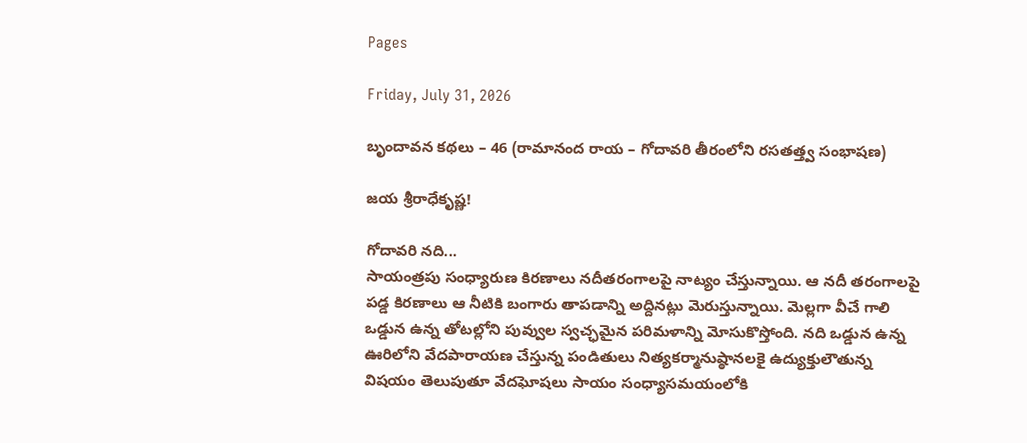Pages

Friday, July 31, 2026

బృందావన కథలు – 46 (రామానంద రాయ – గోదావరి తీరంలోని రసతత్త్వ సంభాషణ)

జయ శ్రీరాధేకృష్ణ!

గోదావరి నది...
సాయంత్రపు సంధ్యారుణ కిరణాలు నదీతరంగాలపై నాట్యం చేస్తున్నాయి. ఆ నదీ తరంగాలపై పడ్డ కిరణాలు ఆ నీటికి బంగారు తాపడాన్ని అద్దినట్లు మెరుస్తున్నాయి. మెల్లగా వీచే గాలి ఒడ్డున ఉన్న తోటల్లోని పువ్వుల స్వచ్ఛమైన పరిమళాన్ని మోసుకొస్తోంది. నది ఒడ్డున ఉన్న ఊరిలోని వేదపారాయణ చేస్తున్న పండితులు నిత్యకర్మానుష్ఠానలకై ఉద్యుక్తులౌతున్న విషయం తెలుపుతూ వేదఘోషలు సాయం సంధ్యాసమయంలోకి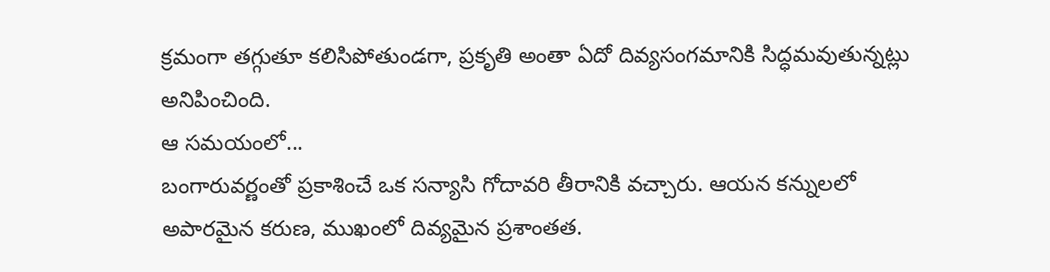క్రమంగా తగ్గుతూ కలిసిపోతుండగా, ప్రకృతి అంతా ఏదో దివ్యసంగమానికి సిద్ధమవుతున్నట్లు అనిపించింది.
ఆ సమయంలో...
బంగారువర్ణంతో ప్రకాశించే ఒక సన్యాసి గోదావరి తీరానికి వచ్చారు. ఆయన కన్నులలో అపారమైన కరుణ, ముఖంలో దివ్యమైన ప్రశాంతత.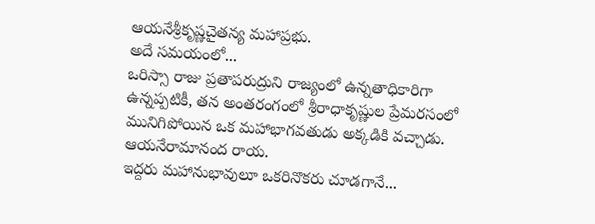ఆయనేశ్రీకృష్ణచైతన్య మహాప్రభు.
అదే సమయంలో...
ఒరిస్సా రాజు ప్రతాపరుద్రుని రాజ్యంలో ఉన్నతాధికారిగా ఉన్నప్పటికీ, తన అంతరంగంలో శ్రీరాధాకృష్ణుల ప్రేమరసంలో మునిగిపోయిన ఒక మహాభాగవతుడు అక్కడికి వచ్చాడు.
ఆయనేరామానంద రాయ.
ఇద్దరు మహానుభావులూ ఒకరినొకరు చూడగానే...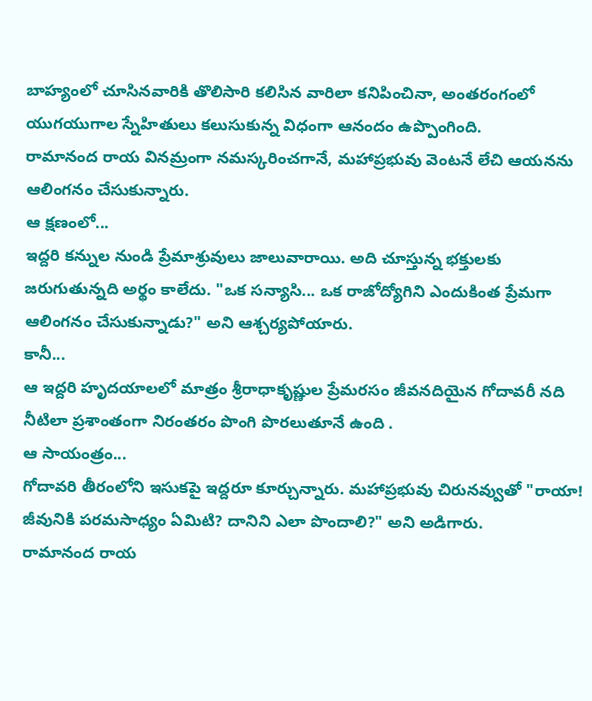బాహ్యంలో చూసినవారికి తొలిసారి కలిసిన వారిలా కనిపించినా, అంతరంగంలో యుగయుగాల స్నేహితులు కలుసుకున్న విధంగా ఆనందం ఉప్పొంగింది.
రామానంద రాయ వినమ్రంగా నమస్కరించగానే, మహాప్రభువు వెంటనే లేచి ఆయనను ఆలింగనం చేసుకున్నారు.
ఆ క్షణంలో...
ఇద్దరి కన్నుల నుండి ప్రేమాశ్రువులు జాలువారాయి. అది చూస్తున్న భక్తులకు జరుగుతున్నది అర్థం కాలేదు. "ఒక సన్యాసి... ఒక రాజోద్యోగిని ఎందుకింత ప్రేమగా ఆలింగనం చేసుకున్నాడు?" అని ఆశ్చర్యపోయారు.
కానీ...
ఆ ఇద్దరి హృదయాలలో మాత్రం శ్రీరాధాకృష్ణుల ప్రేమరసం జీవనదియైన గోదావరీ నది నీటిలా ప్రశాంతంగా నిరంతరం పొంగి పొరలుతూనే ఉంది .
ఆ సాయంత్రం...
గోదావరి తీరంలోని ఇసుకపై ఇద్దరూ కూర్చున్నారు. మహాప్రభువు చిరునవ్వుతో "రాయా! జీవునికి పరమసాధ్యం ఏమిటి? దానిని ఎలా పొందాలి?" అని అడిగారు.
రామానంద రాయ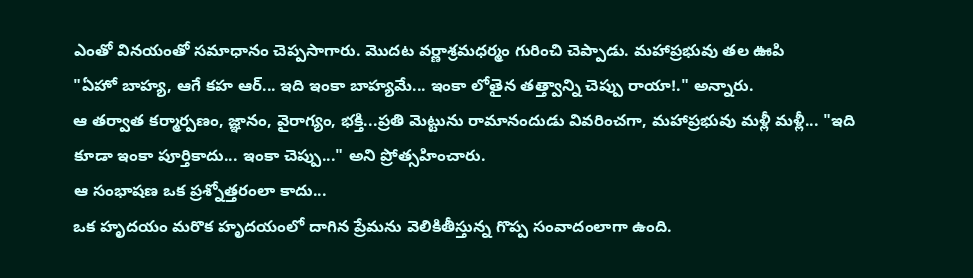ఎంతో వినయంతో సమాధానం చెప్పసాగారు. మొదట వర్ణాశ్రమధర్మం గురించి చెప్పాడు. మహాప్రభువు తల ఊపి
"ఏహో బాహ్య, ఆగే కహ ఆర్... ఇది ఇంకా బాహ్యమే... ఇంకా లోతైన తత్త్వాన్ని చెప్పు రాయా!." అన్నారు.
ఆ తర్వాత కర్మార్పణం, జ్ఞానం, వైరాగ్యం, భక్తి...ప్రతి మెట్టును రామానందుడు వివరించగా, మహాప్రభువు మళ్లీ మళ్లీ... "ఇది కూడా ఇంకా పూర్తికాదు... ఇంకా చెప్పు..." అని ప్రోత్సహించారు.
ఆ సంభాషణ ఒక ప్రశ్నోత్తరంలా కాదు...
ఒక హృదయం మరొక హృదయంలో దాగిన ప్రేమను వెలికితీస్తున్న గొప్ప సంవాదంలాగా ఉంది.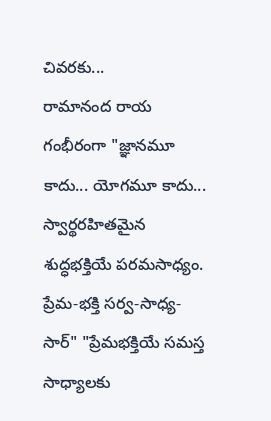చివరకు...
రామానంద రాయ గంభీరంగా "జ్ఞానమూ కాదు... యోగమూ కాదు... స్వార్థరహితమైన శుద్ధభక్తియే పరమసాధ్యం.
ప్రేమ-భక్తి సర్వ-సాధ్య-సార్" "ప్రేమభక్తియే సమస్త సాధ్యాలకు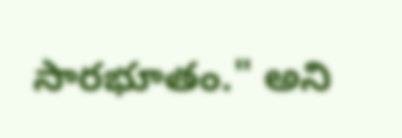సారభూతం." అని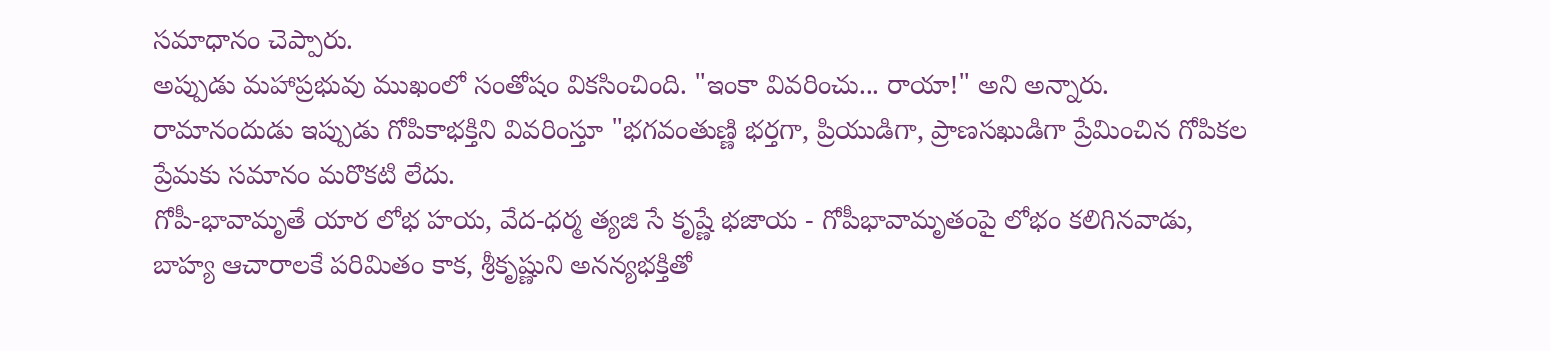సమాధానం చెప్పారు.
అప్పుడు మహాప్రభువు ముఖంలో సంతోషం వికసించింది. "ఇంకా వివరించు... రాయా!" అని అన్నారు.
రామానందుడు ఇప్పుడు గోపికాభక్తిని వివరింస్తూ "భగవంతుణ్ణి భర్తగా, ప్రియుడిగా, ప్రాణసఖుడిగా ప్రేమించిన గోపికల ప్రేమకు సమానం మరొకటి లేదు.
గోపీ-భావామృతే యార లోభ హయ, వేద-ధర్మ త్యజి సే కృష్ణే భజాయ - గోపీభావామృతంపై లోభం కలిగినవాడు, బాహ్య ఆచారాలకే పరిమితం కాక, శ్రీకృష్ణుని అనన్యభక్తితో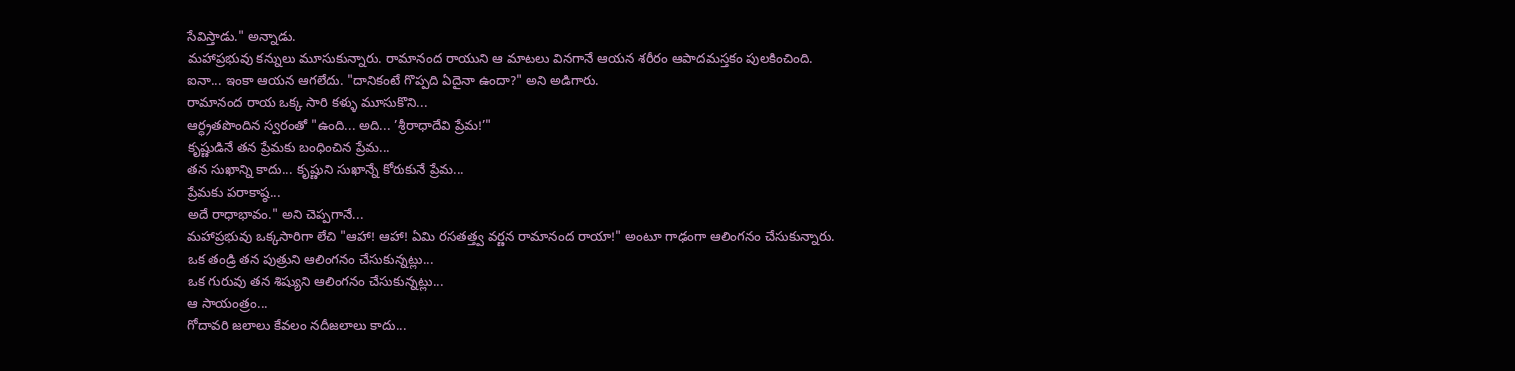సేవిస్తాడు." అన్నాడు.
మహాప్రభువు కన్నులు మూసుకున్నారు. రామానంద రాయుని ఆ మాటలు వినగానే ఆయన శరీరం ఆపాదమస్తకం పులకించింది.
ఐనా... ఇంకా ఆయన ఆగలేదు. "దానికంటే గొప్పది ఏదైనా ఉందా?" అని అడిగారు.
రామానంద రాయ ఒక్క సారి కళ్ళు మూసుకొని...
ఆర్ధ్రతపొందిన స్వరంతో "ఉంది... అది... ’శ్రీరాధాదేవి ప్రేమ!’"
కృష్ణుడినే తన ప్రేమకు బంధించిన ప్రేమ...
తన సుఖాన్ని కాదు... కృష్ణుని సుఖాన్నే కోరుకునే ప్రేమ...
ప్రేమకు పరాకాష్ఠ...
అదే రాధాభావం." అని చెప్పగానే...
మహాప్రభువు ఒక్కసారిగా లేచి "ఆహా! ఆహా! ఏమి రసతత్త్వ వర్ణన రామానంద రాయా!" అంటూ గాఢంగా ఆలింగనం చేసుకున్నారు.
ఒక తండ్రి తన పుత్రుని ఆలింగనం చేసుకున్నట్లు...
ఒక గురువు తన శిష్యుని ఆలింగనం చేసుకున్నట్లు...
ఆ సాయంత్రం...
గోదావరి జలాలు కేవలం నదీజలాలు కాదు...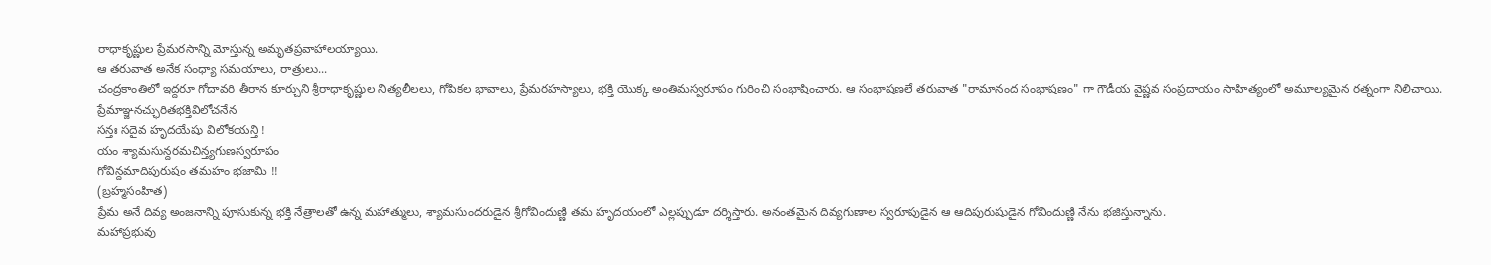రాధాకృష్ణుల ప్రేమరసాన్ని మోస్తున్న అమృతప్రవాహాలయ్యాయి.
ఆ తరువాత అనేక సంధ్యా సమయాలు, రాత్రులు...
చంద్రకాంతిలో ఇద్దరూ గోదావరి తీరాన కూర్చుని శ్రీరాధాకృష్ణుల నిత్యలీలలు, గోపికల భావాలు, ప్రేమరహస్యాలు, భక్తి యొక్క అంతిమస్వరూపం గురించి సంభాషించారు. ఆ సంభాషణలే తరువాత "రామానంద సంభాషణం" గా గౌడీయ వైష్ణవ సంప్రదాయం సాహిత్యంలో అమూల్యమైన రత్నంగా నిలిచాయి.
ప్రేమాఞ్జనచ్ఛురితభక్తివిలోచనేన
సన్తః సదైవ హృదయేషు విలోకయన్తి !
యం శ్యామసున్దరమచిన్త్యగుణస్వరూపం
గోవిన్దమాదిపురుషం తమహం భజామి !!
(బ్రహ్మసంహిత)
ప్రేమ అనే దివ్య అంజనాన్ని పూసుకున్న భక్తి నేత్రాలతో ఉన్న మహాత్ములు, శ్యామసుందరుడైన శ్రీగోవిందుణ్ణి తమ హృదయంలో ఎల్లప్పుడూ దర్శిస్తారు. అనంతమైన దివ్యగుణాల స్వరూపుడైన ఆ ఆదిపురుషుడైన గోవిందుణ్ణి నేను భజిస్తున్నాను.
మహాప్రభువు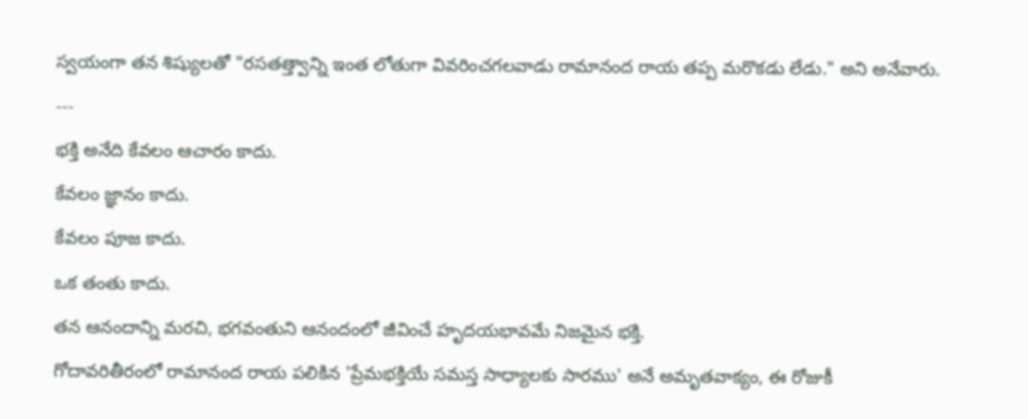స్వయంగా తన శిష్యులతో "రసతత్త్వాన్ని ఇంత లోతుగా వివరించగలవాడు రామానంద రాయ తప్ప మరొకడు లేడు." అని అనేవారు.
---
భక్తి అనేది కేవలం ఆచారం కాదు.
కేవలం జ్ఞానం కాదు.
కేవలం పూజ కాదు.
ఒక తంతు కాదు.
తన ఆనందాన్ని మరచి, భగవంతుని ఆనందంలో జీవించే హృదయభావమే నిజమైన భక్తి.
గోదావరితీరంలో రామానంద రాయ పలికిన 'ప్రేమభక్తియే సమస్త సాధ్యాలకు సారము' అనే అమృతవాక్యం, ఈ రోజుకీ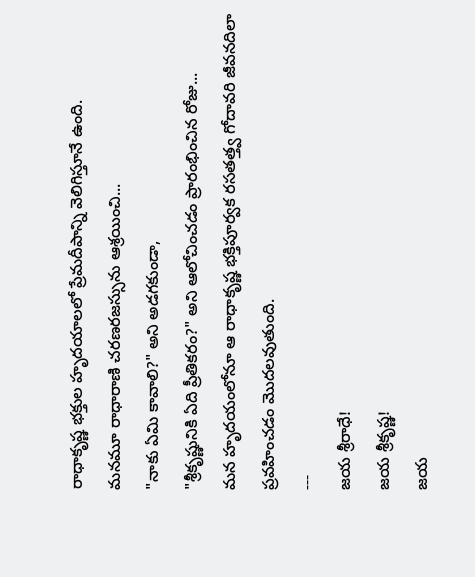రాధాకృష్ణ భక్తుల హృదయాలలో ప్రేమదీపాన్ని వెలిగిస్తూనే ఉంది.
మనమూ రాధారాణి చరణరజస్సును ఆశ్రయించి...
"నాకు ఏమి కావాలి?" అని అడగకుండా,
"శ్రీకృష్ణునికి ఏది ప్రీతికరం?" అని ఆలోచించడం ప్రారంభించిన రోజు...
మన హృదయంలోనూ ఆ రాధాకృష్ణ భక్తిపూర్వక రసతత్త్వ గోదావరి జీవనదిలా ప్రవహించడం మొదలవుతుంది.
---
జయ శ్రీరాధే!
జయ శ్రీకృష్ణ!
జయ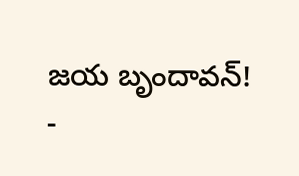జయ బృందావన్!
-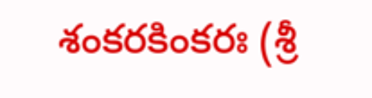శంకరకింకరః (శ్రీ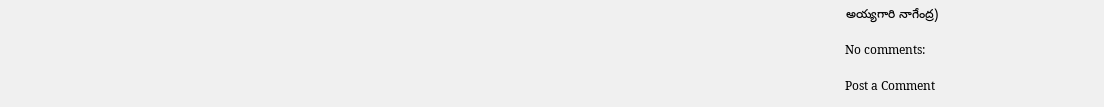అయ్యగారి నాగేంద్ర)

No comments:

Post a Comment